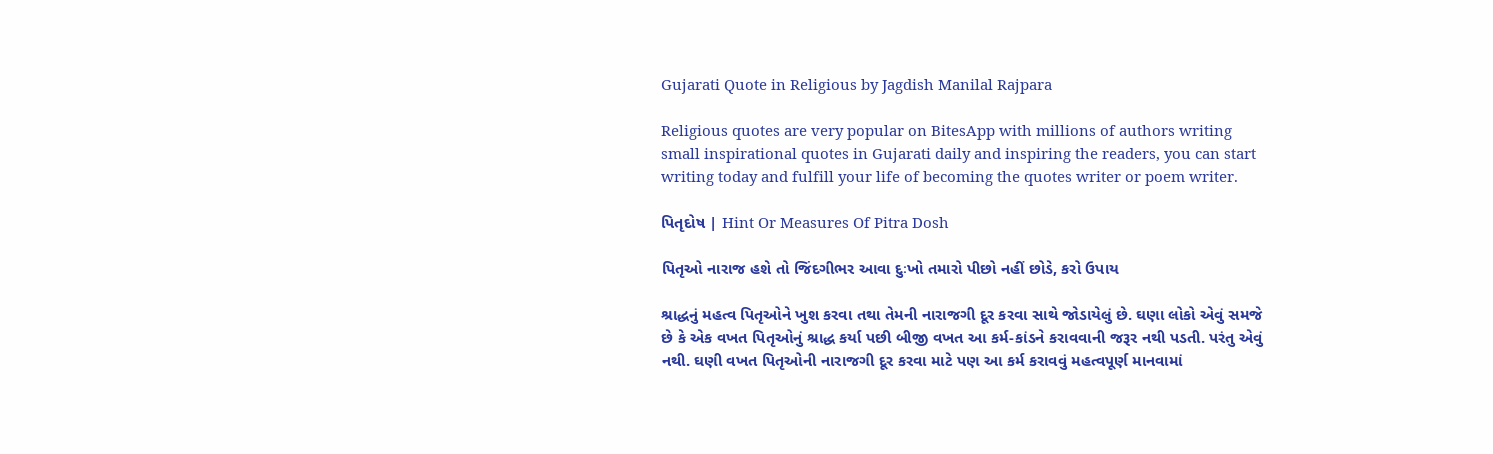Gujarati Quote in Religious by Jagdish Manilal Rajpara

Religious quotes are very popular on BitesApp with millions of authors writing small inspirational quotes in Gujarati daily and inspiring the readers, you can start writing today and fulfill your life of becoming the quotes writer or poem writer.

પિતૃદોષ | Hint Or Measures Of Pitra Dosh

પિતૃઓ નારાજ હશે તો જિંદગીભર આવા દુઃખો તમારો પીછો નહીં છોડે, કરો ઉપાય

શ્રાદ્ધનું મહત્વ પિતૃઓને ખુશ કરવા તથા તેમની નારાજગી દૂર કરવા સાથે જોડાયેલું છે. ઘણા લોકો એવું સમજે છે કે એક વખત પિતૃઓનું શ્રાદ્ધ કર્યા પછી બીજી વખત આ કર્મ-કાંડને કરાવવાની જરૂર નથી પડતી. પરંતુ એવું નથી. ઘણી વખત પિતૃઓની નારાજગી દૂર કરવા માટે પણ આ કર્મ કરાવવું મહત્વપૂર્ણ માનવામાં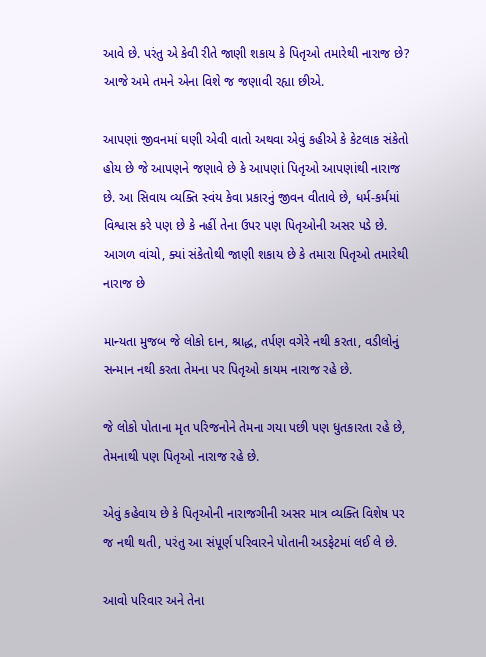આવે છે. પરંતુ એ કેવી રીતે જાણી શકાય કે પિતૃઓ તમારેથી નારાજ છે? આજે અમે તમને એના વિશે જ જણાવી રહ્યા છીએ.

આપણાં જીવનમાં ઘણી એવી વાતો અથવા એવું કહીએ કે કેટલાક સંકેતો હોય છે જે આપણને જણાવે છે કે આપણાં પિતૃઓ આપણાંથી નારાજ છે. આ સિવાય વ્યક્તિ સ્વંય કેવા પ્રકારનું જીવન વીતાવે છે, ધર્મ-કર્મમાં વિશ્વાસ કરે પણ છે કે નહીં તેના ઉપર પણ પિતૃઓની અસર પડે છે.
આગળ વાંચો, ક્યાં સંકેતોથી જાણી શકાય છે કે તમારા પિતૃઓ તમારેથી નારાજ છે

માન્યતા મુજબ જે લોકો દાન, શ્રાદ્ધ, તર્પણ વગેરે નથી કરતા, વડીલોનું સન્માન નથી કરતા તેમના પર પિતૃઓ કાયમ નારાજ રહે છે.

જે લોકો પોતાના મૃત પરિજનોને તેમના ગયા પછી પણ ધુતકારતા રહે છે, તેમનાથી પણ પિતૃઓ નારાજ રહે છે.

એવું કહેવાય છે કે પિતૃઓની નારાજગીની અસર માત્ર વ્યક્તિ વિશેષ પર જ નથી થતી, પરંતુ આ સંપૂર્ણ પરિવારને પોતાની અડફેટમાં લઈ લે છે.

આવો પરિવાર અને તેના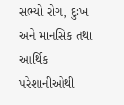સભ્યો રોગ, દુઃખ અને માનસિક તથા આર્થિક પરેશાનીઓથી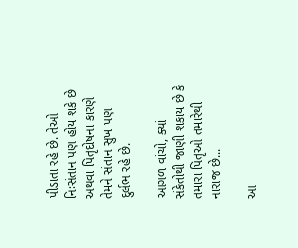પીડાતા રહે છે. તેઓ નિઃસંતાન પણ હોય શકે છે અથવા પિતૃદોષના કારણે તેમને સંતાન સુખ પણ દુર્લભ રહે છે.

આગળ વાંચો, ક્યાં સંકેતોથી જાણી શકાય છે કે તમારા પિતૃઓ તમારેથી નારાજ છે...

આ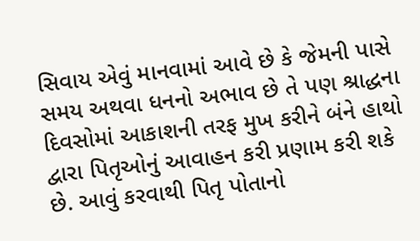સિવાય એવું માનવામાં આવે છે કે જેમની પાસે સમય અથવા ધનનો અભાવ છે તે પણ શ્રાદ્ધના દિવસોમાં આકાશની તરફ મુખ કરીને બંને હાથો દ્વારા પિતૃઓનું આવાહન કરી પ્રણામ કરી શકે છે. આવું કરવાથી પિતૃ પોતાનો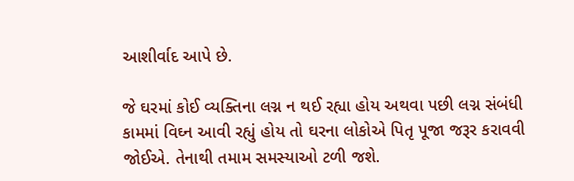આશીર્વાદ આપે છે.

જે ઘરમાં કોઈ વ્યક્તિના લગ્ન ન થઈ રહ્યા હોય અથવા પછી લગ્ન સંબંધી કામમાં વિઘ્ન આવી રહ્યું હોય તો ઘરના લોકોએ પિતૃ પૂજા જરૂર કરાવવી જોઈએ. તેનાથી તમામ સમસ્યાઓ ટળી જશે.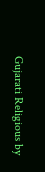Gujarati Religious by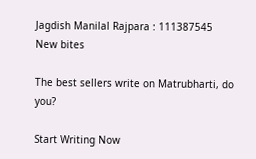Jagdish Manilal Rajpara : 111387545
New bites

The best sellers write on Matrubharti, do you?

Start Writing Now